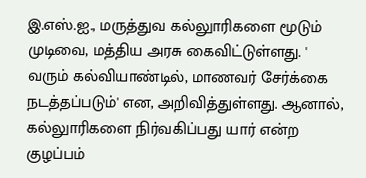இ.எஸ்.ஐ., மருத்துவ கல்லுாரிகளை மூடும் முடிவை, மத்திய அரசு கைவிட்டுள்ளது. '
வரும் கல்வியாண்டில், மாணவர் சேர்க்கை நடத்தப்படும்' என, அறிவித்துள்ளது. ஆனால், கல்லுாரிகளை நிர்வகிப்பது யார் என்ற குழப்பம்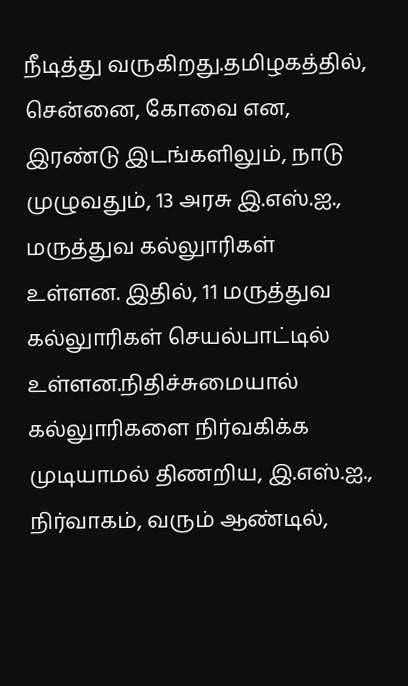நீடித்து வருகிறது.தமிழகத்தில், சென்னை, கோவை என, இரண்டு இடங்களிலும், நாடு முழுவதும், 13 அரசு இ.எஸ்.ஐ., மருத்துவ கல்லுாரிகள் உள்ளன. இதில், 11 மருத்துவ கல்லுாரிகள் செயல்பாட்டில் உள்ளன.நிதிச்சுமையால் கல்லுாரிகளை நிர்வகிக்க முடியாமல் திணறிய, இ.எஸ்.ஐ., நிர்வாகம், வரும் ஆண்டில்,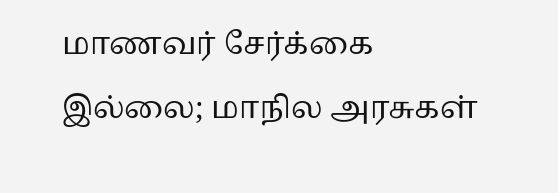மாணவர் சேர்க்கை இல்லை; மாநில அரசுகள்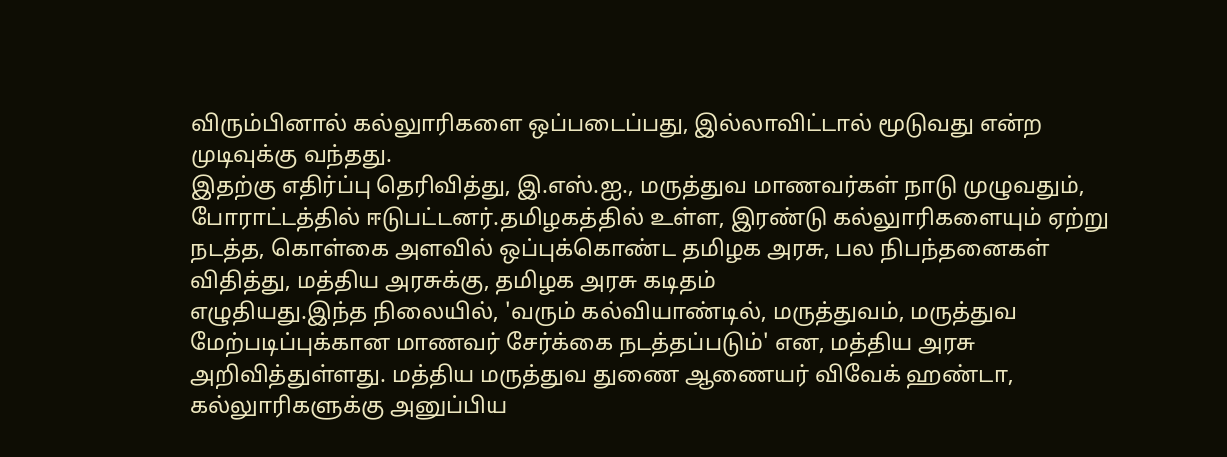விரும்பினால் கல்லுாரிகளை ஒப்படைப்பது, இல்லாவிட்டால் மூடுவது என்ற முடிவுக்கு வந்தது.
இதற்கு எதிர்ப்பு தெரிவித்து, இ.எஸ்.ஐ., மருத்துவ மாணவர்கள் நாடு முழுவதும், போராட்டத்தில் ஈடுபட்டனர்.தமிழகத்தில் உள்ள, இரண்டு கல்லுாரிகளையும் ஏற்று நடத்த, கொள்கை அளவில் ஒப்புக்கொண்ட தமிழக அரசு, பல நிபந்தனைகள் விதித்து, மத்திய அரசுக்கு, தமிழக அரசு கடிதம்
எழுதியது.இந்த நிலையில், 'வரும் கல்வியாண்டில், மருத்துவம், மருத்துவ மேற்படிப்புக்கான மாணவர் சேர்க்கை நடத்தப்படும்' என, மத்திய அரசு அறிவித்துள்ளது. மத்திய மருத்துவ துணை ஆணையர் விவேக் ஹண்டா, கல்லுாரிகளுக்கு அனுப்பிய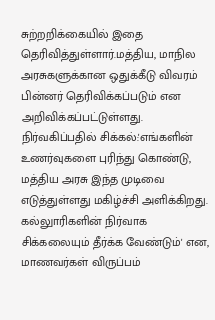சுற்றறிக்கையில் இதை தெரிவித்துள்ளார்.மத்திய, மாநில அரசுகளுக்கான ஒதுக்கீடு விவரம் பின்னர் தெரிவிக்கப்படும் என அறிவிக்கப்பட்டுள்ளது.
நிர்வகிப்பதில் சிக்கல்:'எங்களின் உணர்வுகளை புரிந்து கொண்டு, மத்திய அரசு இந்த முடிவை எடுத்துள்ளது மகிழ்ச்சி அளிக்கிறது. கல்லுாரிகளின் நிர்வாக சிக்கலையும் தீர்க்க வேண்டும்' என, மாணவர்கள் விருப்பம்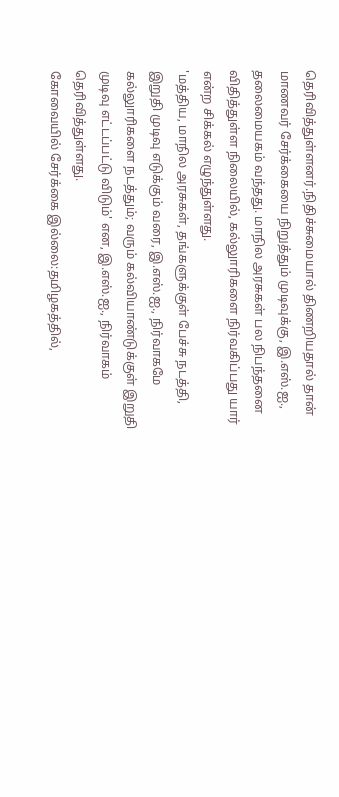தெரிவித்துள்ளனர்.நிதிச்சுமையால் திணறியதால் தான் மாணவர் சேர்க்கையை நிறுத்தும் முடிவுக்கு, இ.எஸ்.ஐ., தலைமையகம் வந்தது. மாநில அரசுகள் பல நிபந்தனை விதித்துள்ள நிலையில், கல்லுாரிகளை நிர்வகிப்பது யார் என்ற சிக்கல் எழுந்துள்ளது.
'மத்திய, மாநில அரசுகள், தங்களுக்குள் பேச்சு நடத்தி, இறுதி முடிவு எடுக்கும் வரை, இ.எஸ்.ஐ., நிர்வாகமே கல்லுாரிகளை நடத்தும்; வரும் கல்வியாண்டுக்குள் இறுதி முடிவு எட்டப்பட்டு விடும்' என, இ.எஸ்.ஐ., நிர்வாகம் தெரிவித்துள்ளது.
கோவையில் சேர்க்கை இல்லை:தமிழகத்தில்,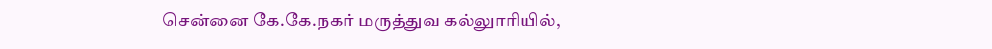சென்னை கே.கே.நகர் மருத்துவ கல்லுாரியில்,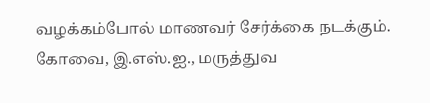வழக்கம்போல் மாணவர் சேர்க்கை நடக்கும். கோவை, இ.எஸ்.ஐ., மருத்துவ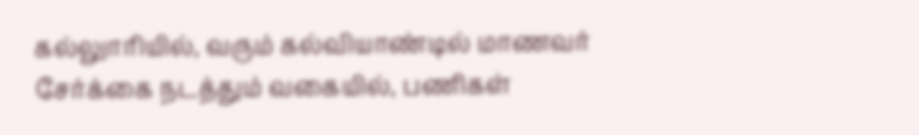கல்லுாரியில், வரும் கல்வியாண்டில் மாணவர் சேர்க்கை நடத்தும் வகையில், பணிகள்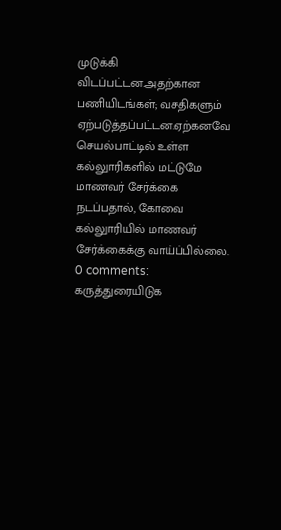முடுக்கி விடப்பட்டன.அதற்கான பணியிடங்கள்; வசதிகளும் ஏற்படுத்தப்பட்டன.ஏற்கனவே செயல்பாட்டில் உள்ள கல்லுாரிகளில் மட்டுமே மாணவர் சேர்க்கை நடப்பதால், கோவை கல்லுாரியில் மாணவர் சேர்க்கைக்கு வாய்ப்பில்லை.
0 comments:
கருத்துரையிடுக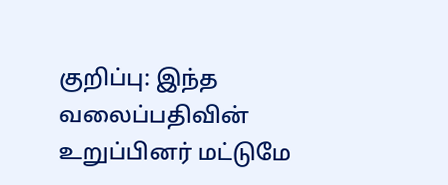குறிப்பு: இந்த வலைப்பதிவின் உறுப்பினர் மட்டுமே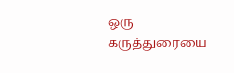ஒரு கருத்துரையை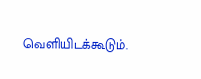வெளியிடக்கூடும்.